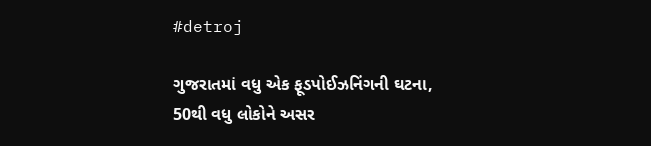#detroj

ગુજરાતમાં વધુ એક ફૂડપોઈઝનિંગની ઘટના, 50થી વધુ લોકોને અસર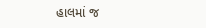હાલમાં જ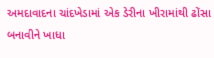અમદાવાદના ચાંદખેડામાં એક ડેરીના ખીરામાંથી ઢોંસા બનાવીને ખાધા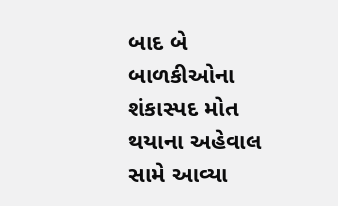બાદ બે બાળકીઓના શંકાસ્પદ મોત થયાના અહેવાલ સામે આવ્યા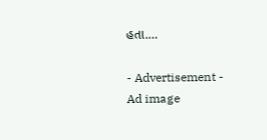હતા.…

- Advertisement -
Ad image